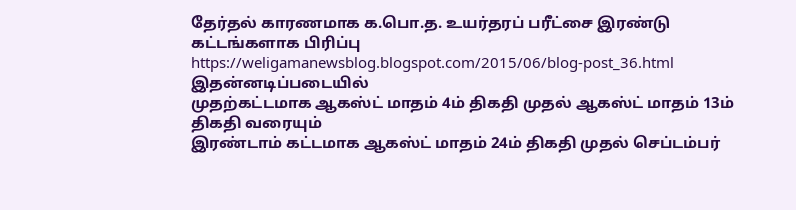தேர்தல் காரணமாக க.பொ.த. உயர்தரப் பரீட்சை இரண்டு கட்டங்களாக பிரிப்பு
https://weligamanewsblog.blogspot.com/2015/06/blog-post_36.html
இதன்னடிப்படையில்
முதற்கட்டமாக ஆகஸ்ட் மாதம் 4ம் திகதி முதல் ஆகஸ்ட் மாதம் 13ம் திகதி வரையும்
இரண்டாம் கட்டமாக ஆகஸ்ட் மாதம் 24ம் திகதி முதல் செப்டம்பர்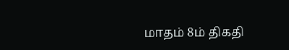மாதம் 8ம் திகதி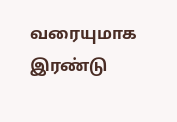வரையுமாக இரண்டு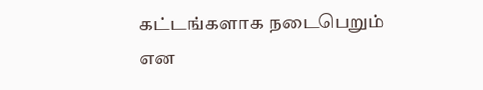கட்டங்களாக நடைபெறும் என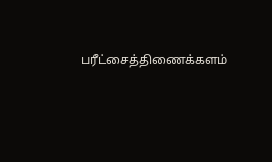பரீட்சைத்திணைக்களம்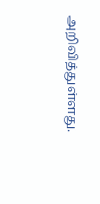அறிவித்துள்ளது.